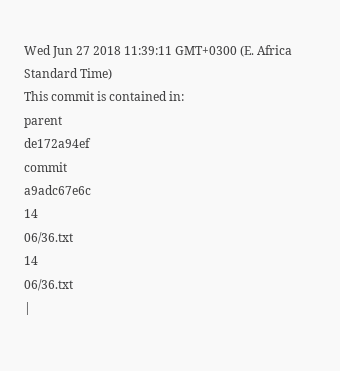Wed Jun 27 2018 11:39:11 GMT+0300 (E. Africa Standard Time)
This commit is contained in:
parent
de172a94ef
commit
a9adc67e6c
14
06/36.txt
14
06/36.txt
|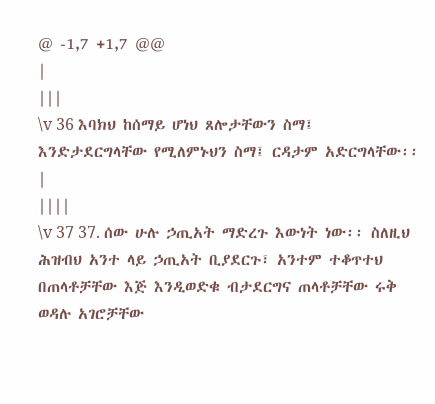@ -1,7 +1,7 @@
|
|||
\v 36 እባክህ ከሰማይ ሆነህ ጸሎታቸውን ስማ፤ እንድታደርግላቸው የሚለምኑህን ስማ፤ ርዳታም አድርግላቸው፡፡
|
||||
\v 37 37. ሰው ሁሉ ኃጢአት ማድረጉ እውነት ነው፡፡ ስለዚህ ሕዝብህ አንተ ላይ ኃጢአት ቢያደርጉ፣ አንተም ተቆጥተህ በጠላቶቻቸው እጅ እንዲወድቁ ብታደርግና ጠላቶቻቸው ሩቅ ወዳሉ አገሮቻቸው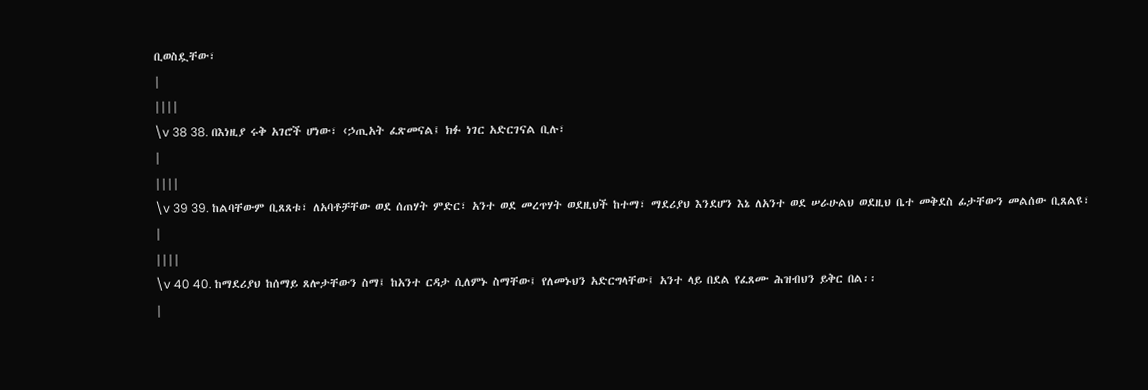ቢወስዷቸው፣
|
||||
\v 38 38. በእነዚያ ሩቅ አገሮች ሆነው፣ ‹ኃጢአት ፈጽመናል፤ ክፉ ነገር አድርገናል ቢሉ፣
|
||||
\v 39 39. ከልባቸውም ቢጸጸቱ፣ ለአባቶቻቸው ወደ ሰጠሃት ምድር፣ አንተ ወደ መረጥሃት ወደዚህች ከተማ፣ ማደሪያህ እንደሆን እኔ ለአንተ ወደ ሠራሁልህ ወደዚህ ቤተ መቅደስ ፊታቸውን መልሰው ቢጸልዩ፣
|
||||
\v 40 40. ከማደሪያህ ከሰማይ ጸሎታቸውን ስማ፤ ከአንተ ርዳታ ሲለምኑ ስማቸው፤ የለመኑህን አድርግላቸው፤ አንተ ላይ በደል የፈጸሙ ሕዝብህን ይቅር በል፡፡
|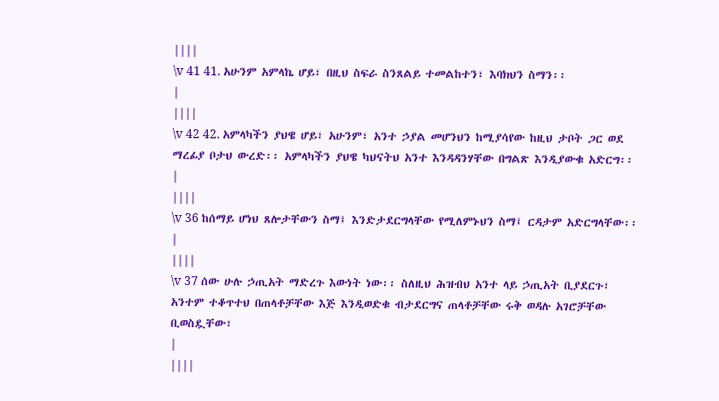||||
\v 41 41. አሁንም አምላኬ ሆይ፣ በዚህ ስፍራ ስንጸልይ ተመልከተን፣ እባክህን ስማን፡፡
|
||||
\v 42 42. አምላካችን ያህዌ ሆይ፣ አሁንም፣ አንተ ኃያል መሆንህን ከሚያሳየው ከዚህ ታቦት ጋር ወደ ማረፊያ ቦታህ ውረድ፡፡ አምላካችን ያህዌ ካህናትህ አንተ እንዳዳንሃቸው በግልጽ እንዲያውቁ አድርግ፡፡
|
||||
\v 36 ከሰማይ ሆነህ ጸሎታቸውን ስማ፤ እንድታደርግላቸው የሚለምኑህን ስማ፤ ርዳታም አድርግላቸው፡፡
|
||||
\v 37 ሰው ሁሉ ኃጢአት ማድረጉ እውነት ነው፡፡ ስለዚህ ሕዝብህ አንተ ላይ ኃጢአት ቢያደርጉ፣ አንተም ተቆጥተህ በጠላቶቻቸው እጅ እንዲወድቁ ብታደርግና ጠላቶቻቸው ሩቅ ወዳሉ አገሮቻቸው ቢወስዷቸው፣
|
||||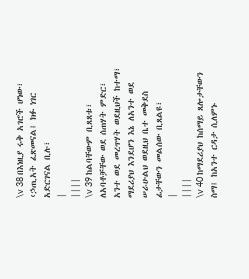\v 38 በእነዚያ ሩቅ አገሮች ሆነው፣ ‹ኃጢአት ፈጽመናል፤ ክፉ ነገር አድርገናል ቢሉ፣
|
||||
\v 39 ከልባቸውም ቢጸጸቱ፣ ለአባቶቻቸው ወደ ሰጠሃት ምድር፣ አንተ ወደ መረጥሃት ወደዚህች ከተማ፣ ማደሪያህ እንደሆን እኔ ለአንተ ወደ ሠራሁልህ ወደዚህ ቤተ መቅደስ ፊታቸውን መልሰው ቢጸልዩ፣
|
||||
\v 40 ከማደሪያህ ከሰማይ ጸሎታቸውን ስማ፤ ከአንተ ርዳታ ሲለምኑ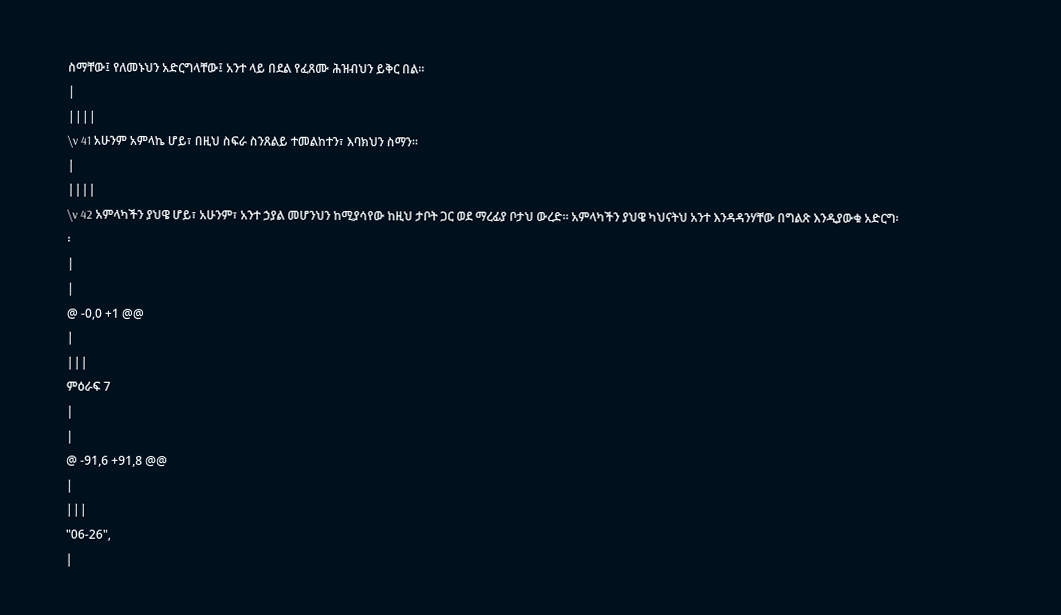ስማቸው፤ የለመኑህን አድርግላቸው፤ አንተ ላይ በደል የፈጸሙ ሕዝብህን ይቅር በል፡፡
|
||||
\v 41 አሁንም አምላኬ ሆይ፣ በዚህ ስፍራ ስንጸልይ ተመልከተን፣ እባክህን ስማን፡፡
|
||||
\v 42 አምላካችን ያህዌ ሆይ፣ አሁንም፣ አንተ ኃያል መሆንህን ከሚያሳየው ከዚህ ታቦት ጋር ወደ ማረፊያ ቦታህ ውረድ፡፡ አምላካችን ያህዌ ካህናትህ አንተ እንዳዳንሃቸው በግልጽ እንዲያውቁ አድርግ፡፡
|
|
@ -0,0 +1 @@
|
|||
ምዕራፍ 7
|
|
@ -91,6 +91,8 @@
|
|||
"06-26",
|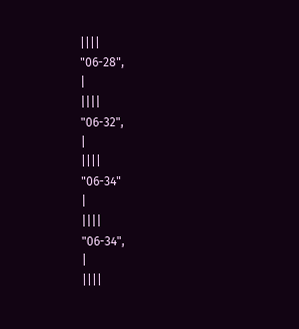||||
"06-28",
|
||||
"06-32",
|
||||
"06-34"
|
||||
"06-34",
|
||||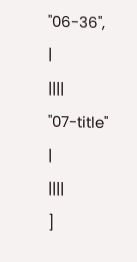"06-36",
|
||||
"07-title"
|
||||
]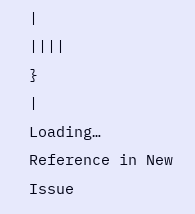|
||||
}
|
Loading…
Reference in New Issue